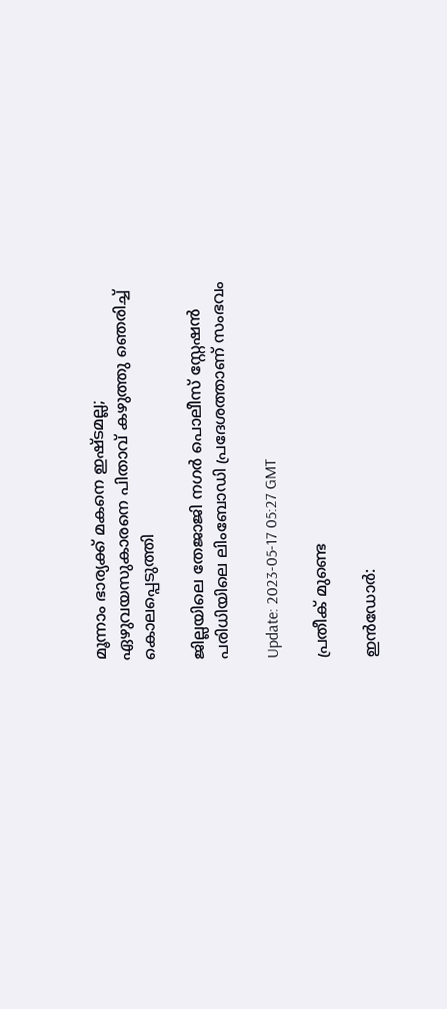മൂന്നാം ഭാര്യക്ക് മകനെ ഇഷ്ടമല്ല; ഏഴുവയസുകാരനെ പിതാവ് കഴുത്തു ഞെരിച്ച് കൊലപ്പെടുത്തി

ജില്ലയിലെ തേജാജി നഗർ പൊലീസ് സ്റ്റേഷൻ പരിധിയിലെ ലിംബോഡി പ്രദേശത്താണ് സംഭവം

Update: 2023-05-17 05:27 GMT

പ്രതീക് മുണ്ടെ

ഇന്‍ഡോര്‍: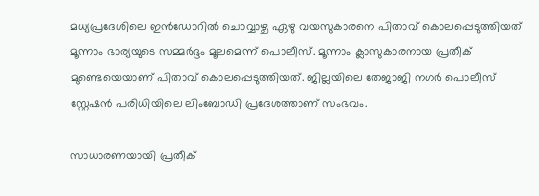മധ്യപ്രദേശിലെ ഇൻഡോറിൽ ചൊവ്വാഴ്ച ഏഴു വയസുകാരനെ പിതാവ് കൊലപ്പെടുത്തിയത് മൂന്നാം ഭാര്യയുടെ സമ്മര്‍ദ്ദം മൂലമെന്ന് പൊലീസ്. മൂന്നാം ക്ലാസുകാരനായ പ്രതീക് മുണ്ടെയെയാണ് പിതാവ് കൊലപ്പെടുത്തിയത്. ജില്ലയിലെ തേജാജി നഗർ പൊലീസ് സ്റ്റേഷൻ പരിധിയിലെ ലിംബോഡി പ്രദേശത്താണ് സംഭവം.

സാധാരണയായി പ്രതീക്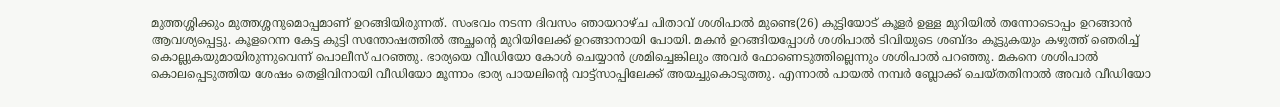മുത്തശ്ശിക്കും മുത്തശ്ശനുമൊപ്പമാണ് ഉറങ്ങിയിരുന്നത്. സംഭവം നടന്ന ദിവസം ഞായറാഴ്ച പിതാവ് ശശിപാല്‍ മുണ്ടെ(26) കുട്ടിയോട് കൂളര്‍ ഉള്ള മുറിയില്‍ തന്നോടൊപ്പം ഉറങ്ങാന്‍ ആവശ്യപ്പെട്ടു. കൂളറെന്ന കേട്ട കുട്ടി സന്തോഷത്തില്‍ അച്ഛന്‍റെ മുറിയിലേക്ക് ഉറങ്ങാനായി പോയി. മകൻ ഉറങ്ങിയപ്പോൾ ശശിപാൽ ടിവിയുടെ ശബ്ദം കൂട്ടുകയും കഴുത്ത് ഞെരിച്ച് കൊല്ലുകയുമായിരുന്നുവെന്ന് പൊലീസ് പറഞ്ഞു. ഭാര്യയെ വീഡിയോ കോൾ ചെയ്യാൻ ശ്രമിച്ചെങ്കിലും അവര്‍ ഫോണെടുത്തില്ലെന്നും ശശിപാല്‍ പറഞ്ഞു. മകനെ ശശിപാൽ കൊലപ്പെടുത്തിയ ശേഷം തെളിവിനായി വീഡിയോ മൂന്നാം ഭാര്യ പായലിന്‍റെ വാട്ട്സാപ്പിലേക്ക് അയച്ചുകൊടുത്തു. എന്നാല്‍ പായല്‍ നമ്പര്‍ ബ്ലോക്ക് ചെയ്തതിനാല്‍ അവര്‍ വീഡിയോ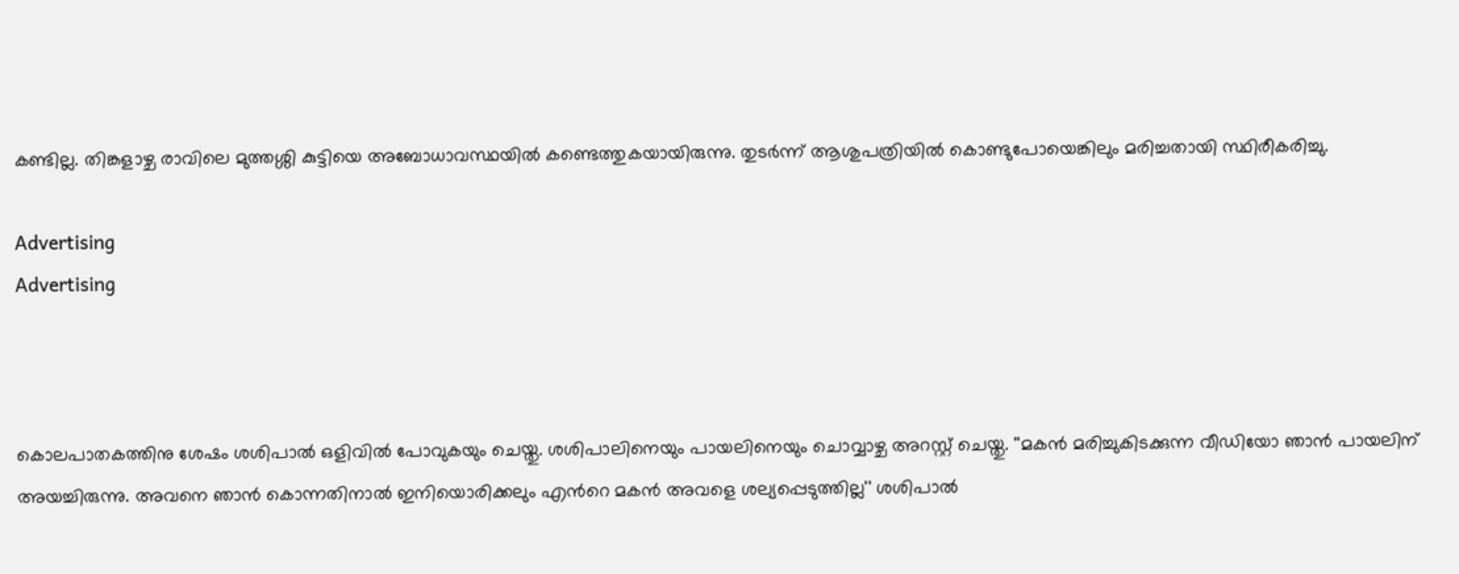കണ്ടില്ല. തിങ്കളാഴ്ച രാവിലെ മുത്തശ്ശി കുട്ടിയെ അബോധാവസ്ഥയില്‍ കണ്ടെത്തുകയായിരുന്നു. തുടര്‍ന്ന് ആശുപത്രിയില്‍ കൊണ്ടുപോയെങ്കിലും മരിച്ചതായി സ്ഥിരീകരിച്ചു.

Advertising
Advertising



കൊലപാതകത്തിനു ശേഷം ശശിപാല്‍ ഒളിവില്‍ പോവുകയും ചെയ്തു. ശശിപാലിനെയും പായലിനെയും ചൊവ്വാഴ്ച അറസ്റ്റ് ചെയ്തു. ''മകന്‍ മരിച്ചുകിടക്കുന്ന വീഡിയോ ഞാന്‍ പായലിന് അയച്ചിരുന്നു. അവനെ ഞാന്‍ കൊന്നതിനാല്‍ ഇനിയൊരിക്കലും എന്‍റെ മകന്‍ അവളെ ശല്യപ്പെടുത്തില്ല'' ശശിപാല്‍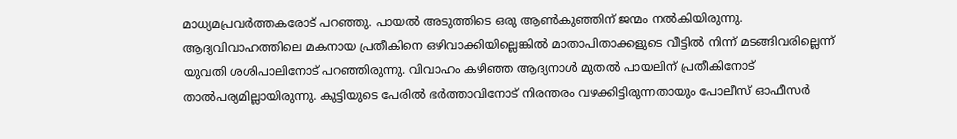മാധ്യമപ്രവര്‍ത്തകരോട് പറഞ്ഞു. പായൽ അടുത്തിടെ ഒരു ആൺകുഞ്ഞിന് ജന്മം നൽകിയിരുന്നു. ആദ്യവിവാഹത്തിലെ മകനായ പ്രതീകിനെ ഒഴിവാക്കിയില്ലെങ്കിൽ മാതാപിതാക്കളുടെ വീട്ടിൽ നിന്ന് മടങ്ങിവരില്ലെന്ന് യുവതി ശശിപാലിനോട് പറഞ്ഞിരുന്നു. വിവാഹം കഴിഞ്ഞ ആദ്യനാള്‍ മുതല്‍ പായലിന് പ്രതീകിനോട് താല്‍പര്യമില്ലായിരുന്നു. കുട്ടിയുടെ പേരില്‍ ഭര്‍ത്താവിനോട് നിരന്തരം വഴക്കിട്ടിരുന്നതായും പോലീസ് ഓഫീസർ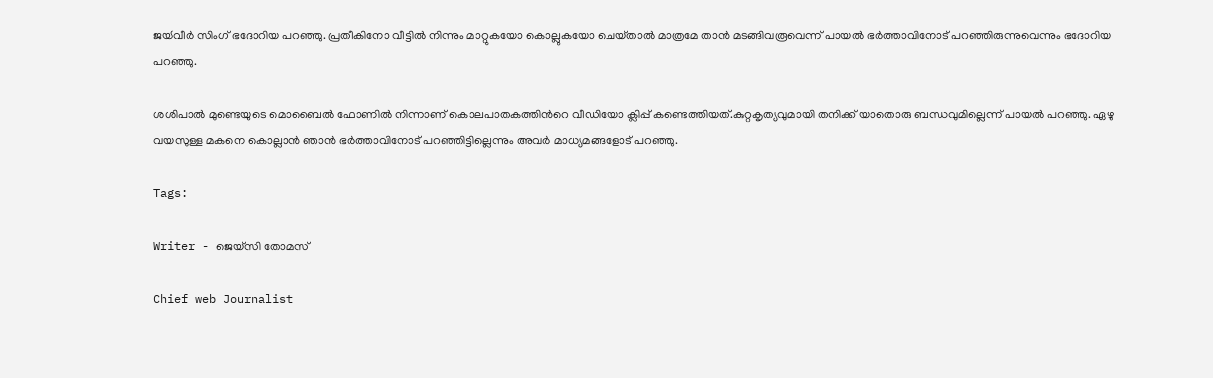ജയ്‍വീര്‍ സിംഗ് ഭദോറിയ പറഞ്ഞു. പ്രതീകിനോ വീട്ടില്‍ നിന്നും മാറ്റുകയോ കൊല്ലുകയോ ചെയ്‌താൽ മാത്രമേ താൻ മടങ്ങിവരൂവെന്ന് പായൽ ഭർത്താവിനോട് പറഞ്ഞിരുന്നുവെന്നും ഭദോറിയ പറഞ്ഞു.

ശശിപാൽ മുണ്ടെയുടെ മൊബൈൽ ഫോണിൽ നിന്നാണ് കൊലപാതകത്തിന്‍റെ വീഡിയോ ക്ലിപ്പ് കണ്ടെത്തിയത്.കുറ്റകൃത്യവുമായി തനിക്ക് യാതൊരു ബന്ധവുമില്ലെന്ന് പായൽ പറഞ്ഞു. ഏഴു വയസുള്ള മകനെ കൊല്ലാൻ ഞാൻ ഭർത്താവിനോട് പറഞ്ഞിട്ടില്ലെന്നും അവർ മാധ്യമങ്ങളോട് പറഞ്ഞു.

Tags:

Writer - ജെയ്സി തോമസ്

Chief web Journalist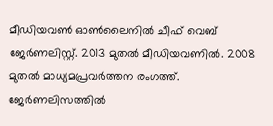മീഡിയവൺ ഓൺലൈനിൽ ചീഫ് വെബ് ജേർണലിസ്റ്റ്. 2013 മുതൽ മീഡിയവണിൽ. 2008 മുതൽ മാധ്യമപ്രവർത്തന രംഗത്ത്. ജേർണലിസത്തിൽ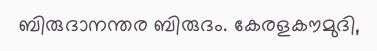ബിരുദാനന്തര ബിരുദം. കേരളകൗമുദി,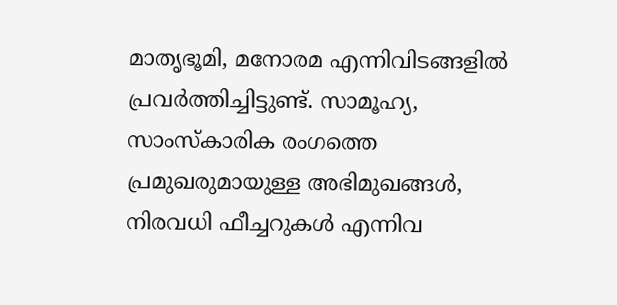മാതൃഭൂമി, മനോരമ എന്നിവിടങ്ങളിൽ പ്രവർത്തിച്ചിട്ടുണ്ട്. സാമൂഹ്യ, സാംസ്‌കാരിക രംഗത്തെ പ്രമുഖരുമായുള്ള അഭിമുഖങ്ങൾ, നിരവധി ഫീച്ചറുകൾ എന്നിവ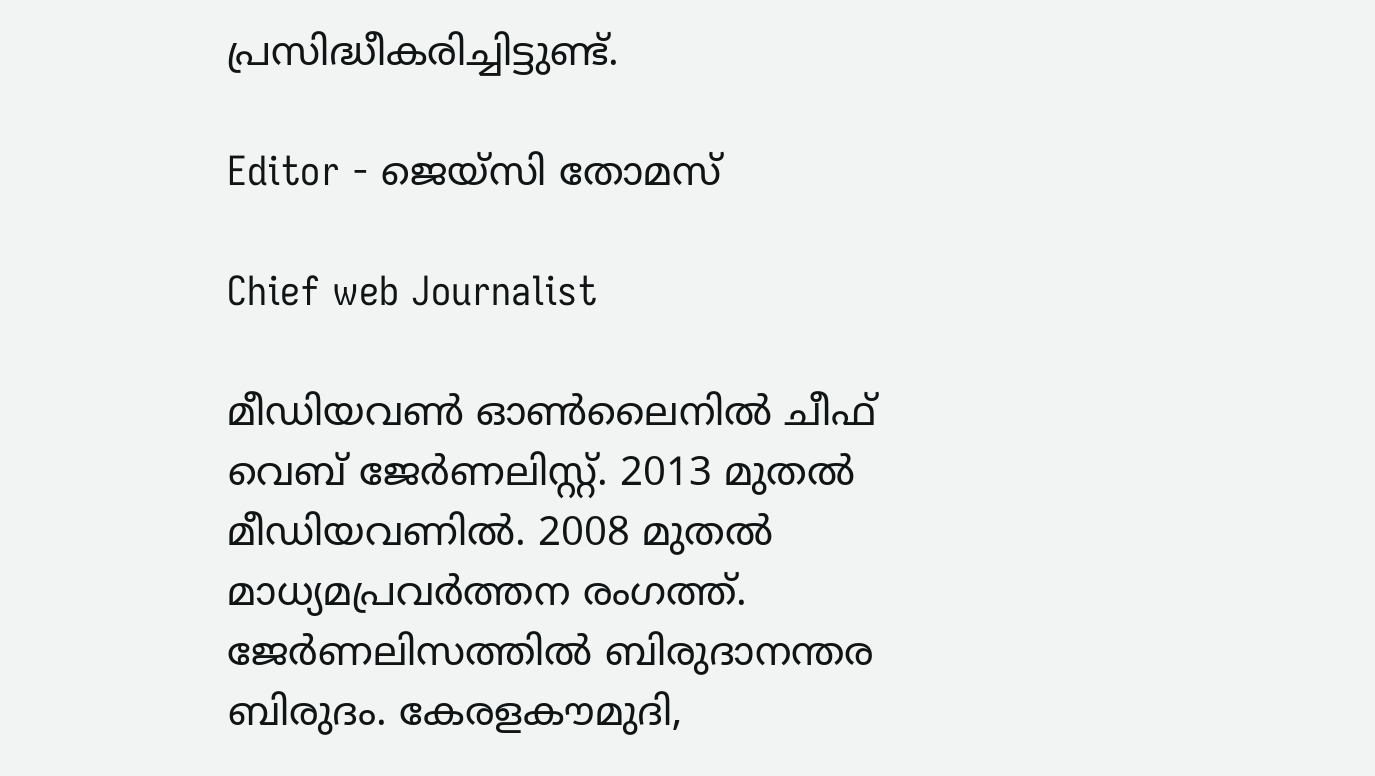പ്രസിദ്ധീകരിച്ചിട്ടുണ്ട്.

Editor - ജെയ്സി തോമസ്

Chief web Journalist

മീഡിയവൺ ഓൺലൈനിൽ ചീഫ് വെബ് ജേർണലിസ്റ്റ്. 2013 മുതൽ മീഡിയവണിൽ. 2008 മുതൽ മാധ്യമപ്രവർത്തന രംഗത്ത്. ജേർണലിസത്തിൽ ബിരുദാനന്തര ബിരുദം. കേരളകൗമുദി,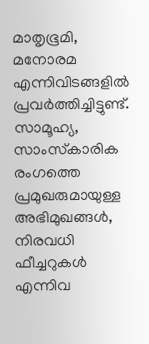മാതൃഭൂമി, മനോരമ എന്നിവിടങ്ങളിൽ പ്രവർത്തിച്ചിട്ടുണ്ട്. സാമൂഹ്യ, സാംസ്‌കാരിക രംഗത്തെ പ്രമുഖരുമായുള്ള അഭിമുഖങ്ങൾ, നിരവധി ഫീച്ചറുകൾ എന്നിവ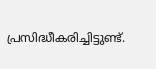പ്രസിദ്ധീകരിച്ചിട്ടുണ്ട്.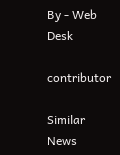By - Web Desk

contributor

Similar News